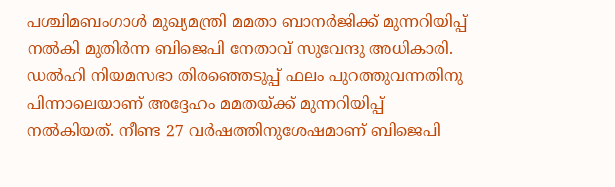പശ്ചിമബംഗാൾ മുഖ്യമന്ത്രി മമതാ ബാനർജിക്ക് മുന്നറിയിപ്പ് നൽകി മുതിർന്ന ബിജെപി നേതാവ് സുവേന്ദു അധികാരി. ഡൽഹി നിയമസഭാ തിരഞ്ഞെടുപ്പ് ഫലം പുറത്തുവന്നതിനു പിന്നാലെയാണ് അദ്ദേഹം മമതയ്ക്ക് മുന്നറിയിപ്പ് നൽകിയത്. നീണ്ട 27 വർഷത്തിനുശേഷമാണ് ബിജെപി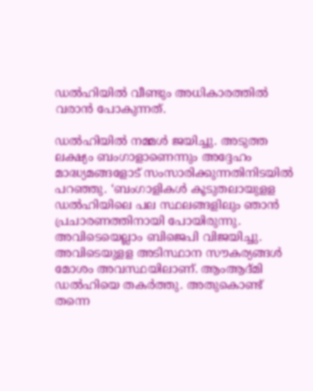ഡൽഹിയിൽ വീണ്ടും അധികാരത്തിൽ വരാൻ പോകുന്നത്.

ഡൽഹിയിൽ നമ്മൾ ജയിച്ചു. അടുത്ത ലക്ഷ്യം ബംഗാളാണെന്നും അദ്ദേഹം മാദ്ധ്യമങ്ങളോട് സംസാരിക്കുന്നതിനിടയിൽ പറഞ്ഞു. ‘ബംഗാളികൾ കൂടുതലായുളള ഡൽഹിയിലെ പല സ്ഥലങ്ങളിലും ഞാൻ പ്രചാരണത്തിനായി പോയിരുന്നു. അവിടെയെല്ലാം ബിജെപി വിജയിച്ചു. അവിടെയുളള അടിസ്ഥാന സൗകര്യങ്ങൾ മോശം അവസ്ഥയിലാണ്. ആംആദ്മി ഡൽഹിയെ തകർത്തു. അതുകൊണ്ട് തന്നെ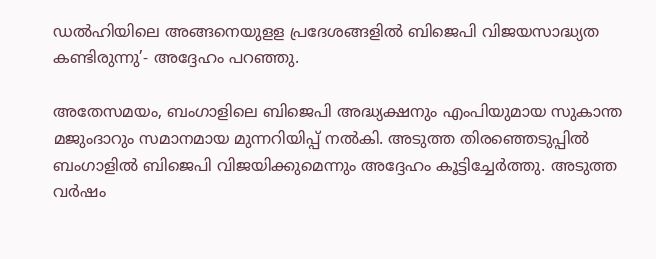ഡൽഹിയിലെ അങ്ങനെയുളള പ്രദേശങ്ങളിൽ ബിജെപി വിജയസാദ്ധ്യത കണ്ടിരുന്നു’- അദ്ദേഹം പറഞ്ഞു.

അതേസമയം, ബംഗാളിലെ ബിജെപി അദ്ധ്യക്ഷനും എംപിയുമായ സുകാന്ത മജുംദാറും സമാനമായ മുന്നറിയിപ്പ് നൽകി. അടുത്ത തിരഞ്ഞെടുപ്പിൽ ബംഗാളിൽ ബിജെപി വിജയിക്കുമെന്നും അദ്ദേഹം കൂട്ടിച്ചേർത്തു. അടുത്ത വർഷം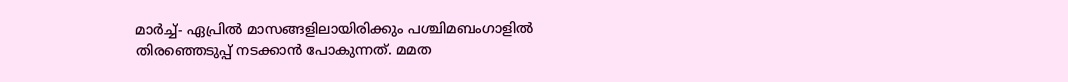മാർച്ച്- ഏപ്രിൽ മാസങ്ങളിലായിരിക്കും പശ്ചിമബംഗാളിൽ തിരഞ്ഞെടുപ്പ് നടക്കാൻ പോകുന്നത്. മമത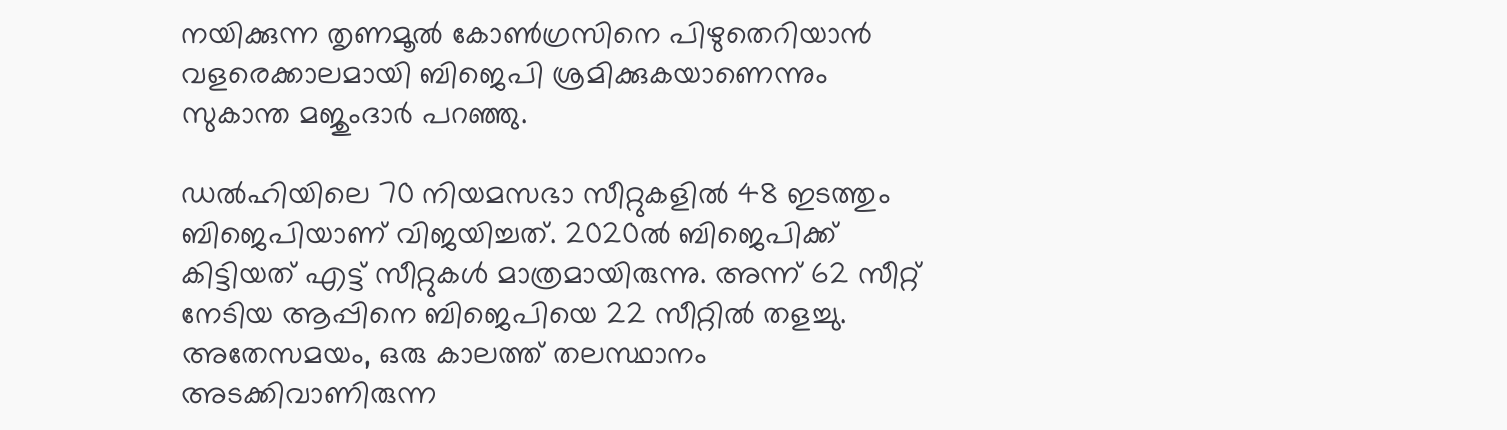നയിക്കുന്ന തൃണമൂൽ കോൺഗ്രസിനെ പിഴുതെറിയാൻ വളരെക്കാലമായി ബിജെപി ശ്രമിക്കുകയാണെന്നും സുകാന്ത മജുംദാർ പറഞ്ഞു.

ഡൽഹിയിലെ 70 നിയമസഭാ സീറ്റുകളിൽ 48 ഇടത്തും ബിജെപിയാണ് വിജയിച്ചത്. 2020ൽ ബിജെപിക്ക് കിട്ടിയത് എട്ട് സീറ്റുകൾ മാത്രമായിരുന്നു. അന്ന് 62 സീറ്റ് നേടിയ ആപ്പിനെ ബിജെപിയെ 22 സീറ്റിൽ തളച്ചു. അതേസമയം, ഒരു കാലത്ത് തലസ്ഥാനം അടക്കിവാണിരുന്ന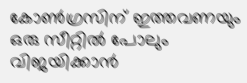കോൺഗ്രസിന് ഇത്തവണയും ഒരു സീറ്റിൽ പോലും വിജയിക്കാൻ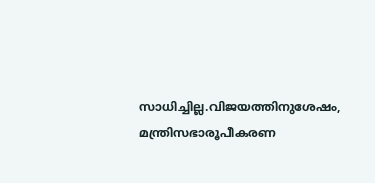സാധിച്ചില്ല.വിജയത്തിനുശേഷം, മന്ത്രിസഭാരൂപീകരണ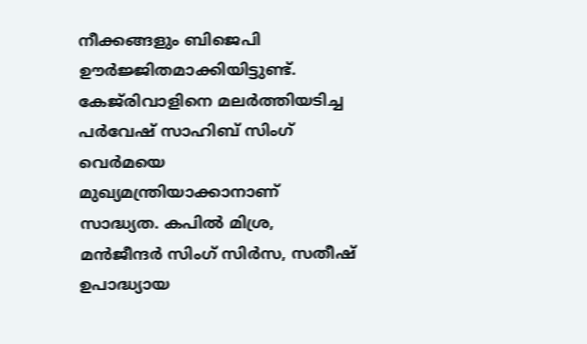നീക്കങ്ങളും ബിജെപി ഊർജ്ജിതമാക്കിയിട്ടുണ്ട്. കേജ്‌രിവാളിനെ മലർത്തിയടിച്ച പർവേഷ് സാഹിബ് സിംഗ് വെർമയെ മുഖ്യമന്ത്രിയാക്കാനാണ് സാദ്ധ്യത. കപിൽ മിശ്ര, മൻജീന്ദർ സിംഗ് സിർസ, സതീഷ് ഉപാദ്ധ്യായ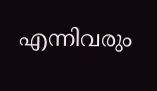എന്നിവരും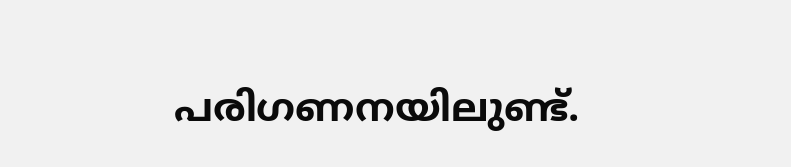പരിഗണനയിലുണ്ട്.